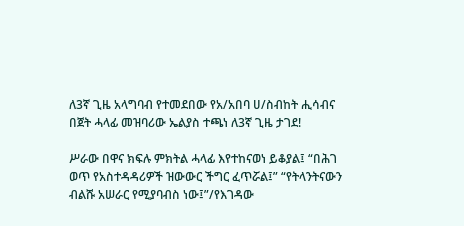ለ3ኛ ጊዜ አላግባብ የተመደበው የአ/አበባ ሀ/ስብከት ሒሳብና በጀት ሓላፊ መዝባሪው ኤልያስ ተጫነ ለ3ኛ ጊዜ ታገደ!

ሥራው በዋና ክፍሉ ምክትል ሓላፊ እየተከናወነ ይቆያል፤ “በሕገ ወጥ የአስተዳዳሪዎች ዝውውር ችግር ፈጥሯል፤” “የትላንትናውን ብልሹ አሠራር የሚያባብስ ነው፤”/የእገዳው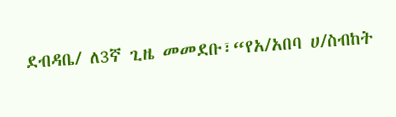ደብዳቤ/ ለ3ኛ ጊዜ መመደቡ፣“የአ/አበባ ሀ/ስብከት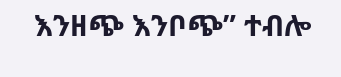እንዘጭ እንቦጭ” ተብሎ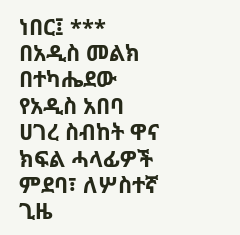ነበር፤ *** በአዲስ መልክ በተካሔደው የአዲስ አበባ ሀገረ ስብከት ዋና ክፍል ሓላፊዎች ምደባ፣ ለሦስተኛ ጊዜ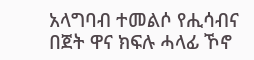አላግባብ ተመልሶ የሒሳብና በጀት ዋና ክፍሉ ሓላፊ ኾኖ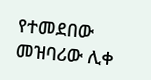የተመደበው መዝባሪው ሊቀ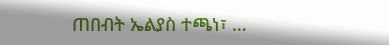ጠበብት ኤልያስ ተጫነ፣ …